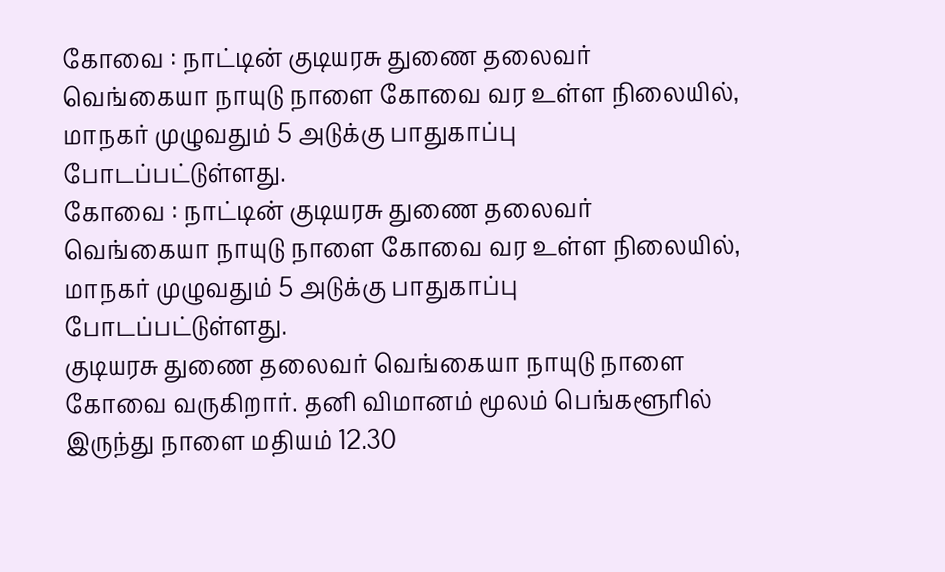கோவை : நாட்டின் குடியரசு துணை தலைவர் வெங்கையா நாயுடு நாளை கோவை வர உள்ள நிலையில், மாநகர் முழுவதும் 5 அடுக்கு பாதுகாப்பு போடப்பட்டுள்ளது.
கோவை : நாட்டின் குடியரசு துணை தலைவர் வெங்கையா நாயுடு நாளை கோவை வர உள்ள நிலையில், மாநகர் முழுவதும் 5 அடுக்கு பாதுகாப்பு போடப்பட்டுள்ளது.
குடியரசு துணை தலைவர் வெங்கையா நாயுடு நாளை கோவை வருகிறார். தனி விமானம் மூலம் பெங்களூரில் இருந்து நாளை மதியம் 12.30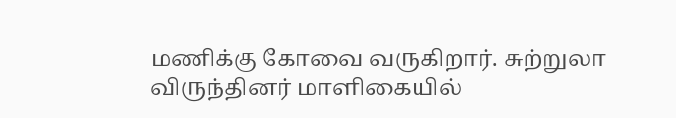மணிக்கு கோவை வருகிறார். சுற்றுலா விருந்தினர் மாளிகையில்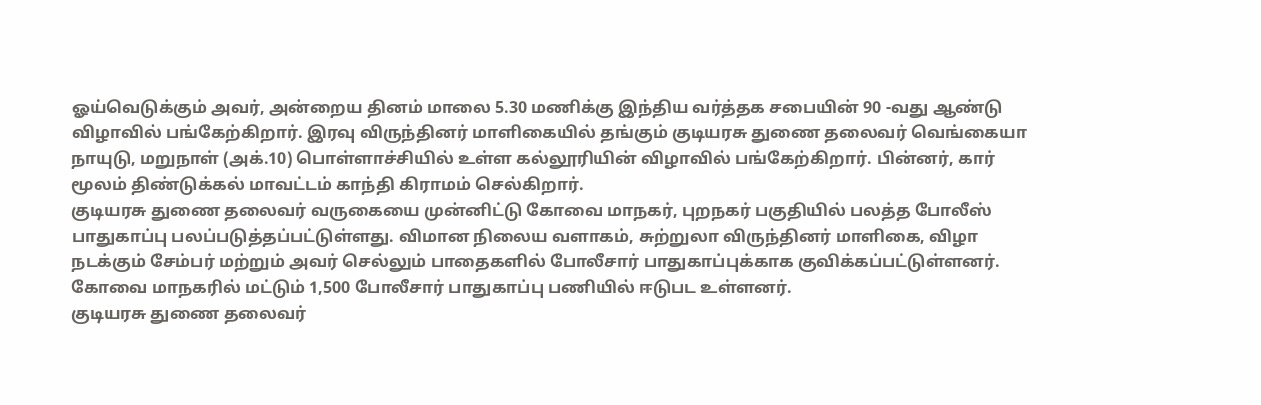ஓய்வெடுக்கும் அவர், அன்றைய தினம் மாலை 5.30 மணிக்கு இந்திய வர்த்தக சபையின் 90 -வது ஆண்டு விழாவில் பங்கேற்கிறார். இரவு விருந்தினர் மாளிகையில் தங்கும் குடியரசு துணை தலைவர் வெங்கையா நாயுடு, மறுநாள் (அக்.10) பொள்ளாச்சியில் உள்ள கல்லூரியின் விழாவில் பங்கேற்கிறார். பின்னர், கார் மூலம் திண்டுக்கல் மாவட்டம் காந்தி கிராமம் செல்கிறார்.
குடியரசு துணை தலைவர் வருகையை முன்னிட்டு கோவை மாநகர், புறநகர் பகுதியில் பலத்த போலீஸ் பாதுகாப்பு பலப்படுத்தப்பட்டுள்ளது. விமான நிலைய வளாகம், சுற்றுலா விருந்தினர் மாளிகை, விழா நடக்கும் சேம்பர் மற்றும் அவர் செல்லும் பாதைகளில் போலீசார் பாதுகாப்புக்காக குவிக்கப்பட்டுள்ளனர். கோவை மாநகரில் மட்டும் 1,500 போலீசார் பாதுகாப்பு பணியில் ஈடுபட உள்ளனர்.
குடியரசு துணை தலைவர்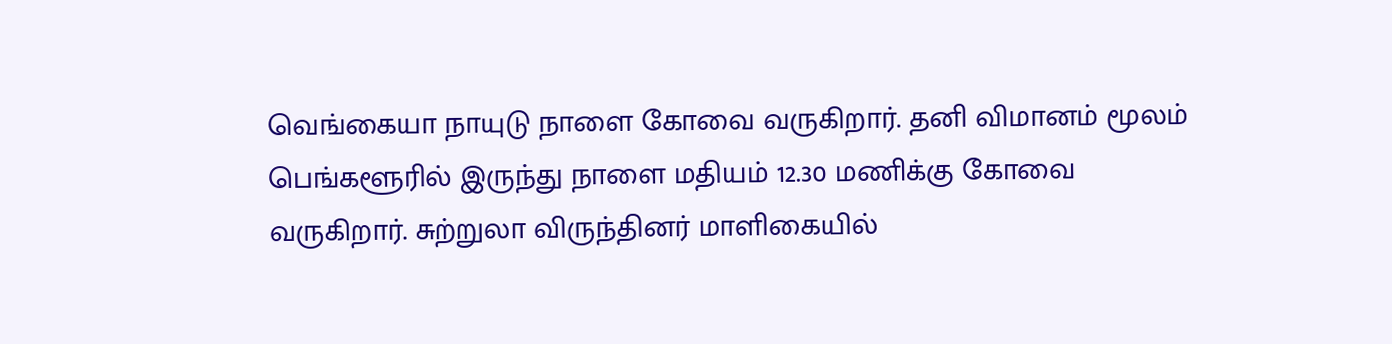வெங்கையா நாயுடு நாளை கோவை வருகிறார். தனி விமானம் மூலம் பெங்களூரில் இருந்து நாளை மதியம் 12.30 மணிக்கு கோவை வருகிறார். சுற்றுலா விருந்தினர் மாளிகையில்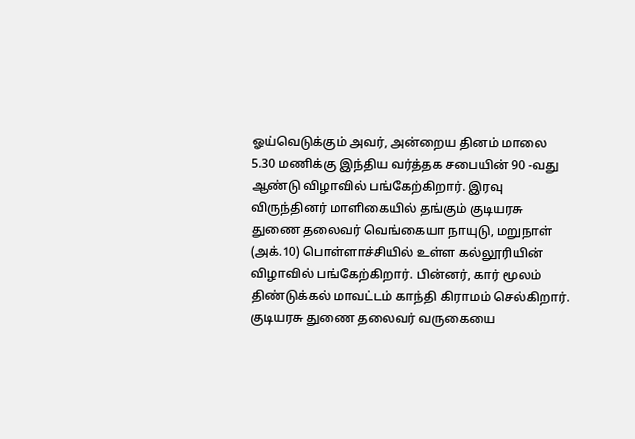ஓய்வெடுக்கும் அவர், அன்றைய தினம் மாலை 5.30 மணிக்கு இந்திய வர்த்தக சபையின் 90 -வது ஆண்டு விழாவில் பங்கேற்கிறார். இரவு விருந்தினர் மாளிகையில் தங்கும் குடியரசு துணை தலைவர் வெங்கையா நாயுடு, மறுநாள் (அக்.10) பொள்ளாச்சியில் உள்ள கல்லூரியின் விழாவில் பங்கேற்கிறார். பின்னர், கார் மூலம் திண்டுக்கல் மாவட்டம் காந்தி கிராமம் செல்கிறார்.
குடியரசு துணை தலைவர் வருகையை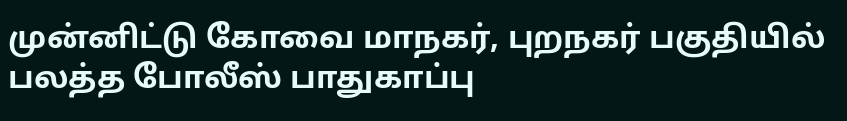முன்னிட்டு கோவை மாநகர், புறநகர் பகுதியில் பலத்த போலீஸ் பாதுகாப்பு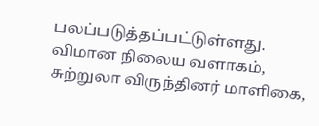பலப்படுத்தப்பட்டுள்ளது. விமான நிலைய வளாகம், சுற்றுலா விருந்தினர் மாளிகை,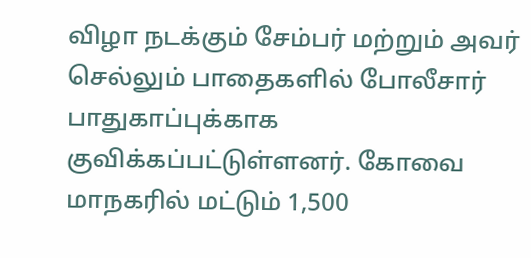விழா நடக்கும் சேம்பர் மற்றும் அவர் செல்லும் பாதைகளில் போலீசார் பாதுகாப்புக்காக குவிக்கப்பட்டுள்ளனர். கோவை மாநகரில் மட்டும் 1,500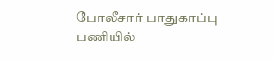போலீசார் பாதுகாப்பு பணியில்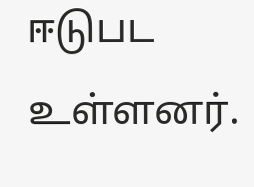ஈடுபட உள்ளனர்.